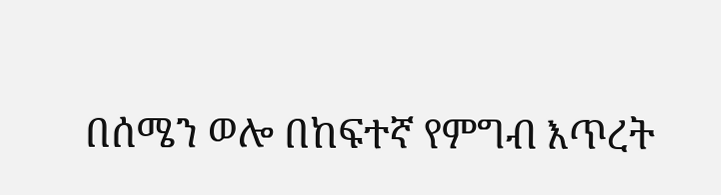በሰሜን ወሎ በከፍተኛ የምግብ እጥረት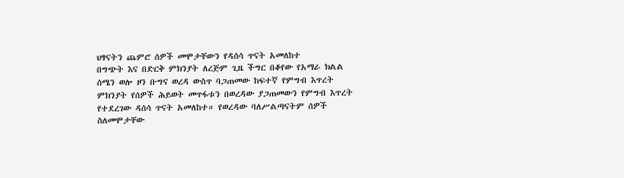ህፃናትን ጨምሮ ሰዎች መሞታቸውን የዳሰሳ ጥናት አመለከተ
በግጭት እና በድርቅ ምክንያት ለረጅም ጊዜ ችግር በቆየው የአማራ ክልል ሰሜን ወሎ ዞን ቡግና ወረዳ ውስጥ ባጋጠመው ከፍተኛ የምግብ እጥረት ምክንያት የሰዎች ሕይወት መጥፋቱን በወረዳው ያጋጠመውን የምግብ እጥረት የተደረገው ዳሰሳ ጥናት አመለከተ። የወረዳው ባለሥልጣናትም ሰዎች ስለመሞታቸው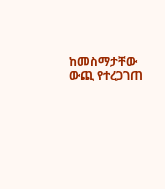ከመስማታቸው ውጪ የተረጋገጠ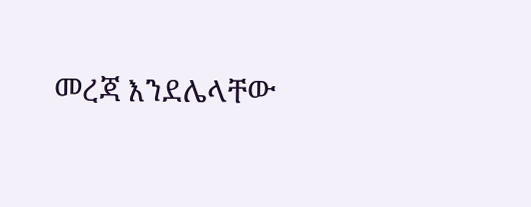መረጃ እንደሌላቸው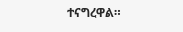ተናግረዋል።